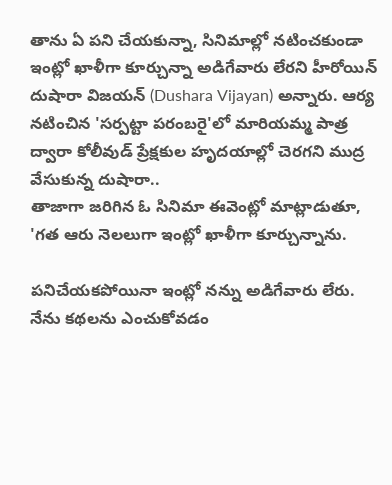తాను ఏ పని చేయకున్నా, సినిమాల్లో నటించకుండా ఇంట్లో ఖాళీగా కూర్చున్నా అడిగేవారు లేరని హీరోయిన్ దుషారా విజయన్ (Dushara Vijayan) అన్నారు. ఆర్య నటించిన 'సర్పట్టా పరంబరై'లో మారియమ్మ పాత్ర ద్వారా కోలీవుడ్ ప్రేక్షకుల హృదయాల్లో చెరగని ముద్ర వేసుకున్న దుషారా..
తాజాగా జరిగిన ఓ సినిమా ఈవెంట్లో మాట్లాడుతూ, 'గత ఆరు నెలలుగా ఇంట్లో ఖాళీగా కూర్చున్నాను.

పనిచేయకపోయినా ఇంట్లో నన్ను అడిగేవారు లేరు. నేను కథలను ఎంచుకోవడం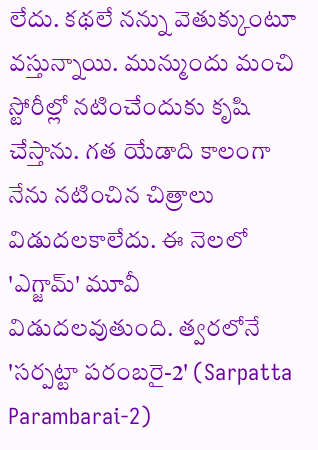లేదు. కథలే నన్ను వెతుక్కుంటూ వస్తున్నాయి. మున్ముందు మంచి స్టోరీల్లో నటించేందుకు కృషి చేస్తాను. గత యేడాది కాలంగా నేను నటించిన చిత్రాలు విడుదలకాలేదు. ఈ నెలలో 'ఎగ్జామ్' మూవీ విడుదలవుతుంది. త్వరలోనే 'సర్పట్టా పరంబరై-2' (Sarpatta Parambarai-2)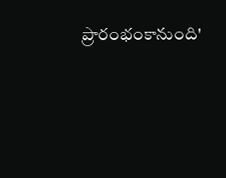ప్రారంభంకానుంది'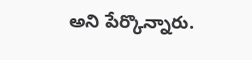అని పేర్కొన్నారు.